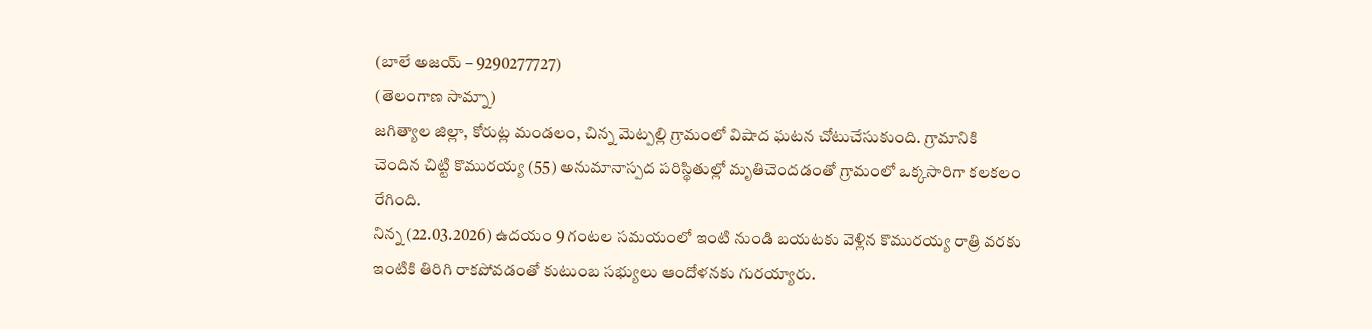(బాలే అజయ్ – 9290277727)
(తెలంగాణ సామ్నా)
జగిత్యాల జిల్లా, కోరుట్ల మండలం, చిన్న మెట్పల్లి గ్రామంలో విషాద ఘటన చోటుచేసుకుంది. గ్రామానికి చెందిన చిట్టి కొమురయ్య (55) అనుమానాస్పద పరిస్థితుల్లో మృతిచెందడంతో గ్రామంలో ఒక్కసారిగా కలకలం రేగింది.
నిన్న (22.03.2026) ఉదయం 9 గంటల సమయంలో ఇంటి నుండి బయటకు వెళ్లిన కొమురయ్య రాత్రి వరకు ఇంటికి తిరిగి రాకపోవడంతో కుటుంబ సభ్యులు ఆందోళనకు గురయ్యారు.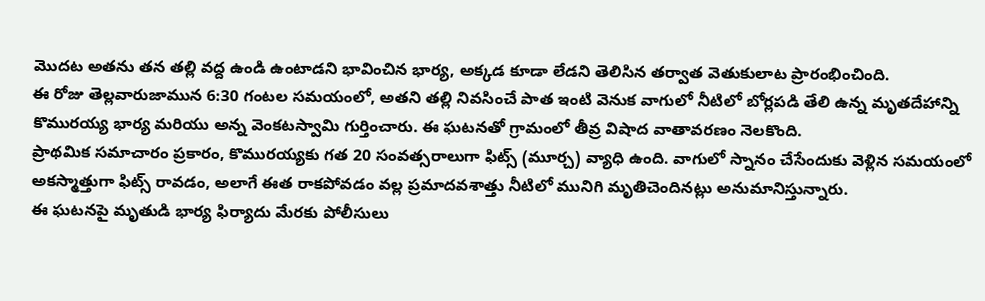మొదట అతను తన తల్లి వద్ద ఉండి ఉంటాడని భావించిన భార్య, అక్కడ కూడా లేడని తెలిసిన తర్వాత వెతుకులాట ప్రారంభించింది.
ఈ రోజు తెల్లవారుజామున 6:30 గంటల సమయంలో, అతని తల్లి నివసించే పాత ఇంటి వెనుక వాగులో నీటిలో బోర్లపడి తేలి ఉన్న మృతదేహాన్ని కొమురయ్య భార్య మరియు అన్న వెంకటస్వామి గుర్తించారు. ఈ ఘటనతో గ్రామంలో తీవ్ర విషాద వాతావరణం నెలకొంది.
ప్రాథమిక సమాచారం ప్రకారం, కొమురయ్యకు గత 20 సంవత్సరాలుగా ఫిట్స్ (మూర్చ) వ్యాధి ఉంది. వాగులో స్నానం చేసేందుకు వెళ్లిన సమయంలో అకస్మాత్తుగా ఫిట్స్ రావడం, అలాగే ఈత రాకపోవడం వల్ల ప్రమాదవశాత్తు నీటిలో మునిగి మృతిచెందినట్లు అనుమానిస్తున్నారు.
ఈ ఘటనపై మృతుడి భార్య ఫిర్యాదు మేరకు పోలీసులు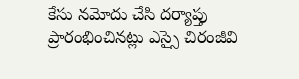కేసు నమోదు చేసి దర్యాప్తు ప్రారంభించినట్లు ఎస్సై చిరంజీవి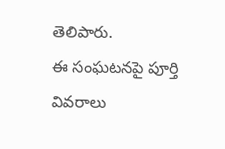తెలిపారు.
ఈ సంఘటనపై పూర్తి వివరాలు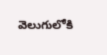వెలుగులోకి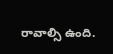రావాల్సి ఉంది.